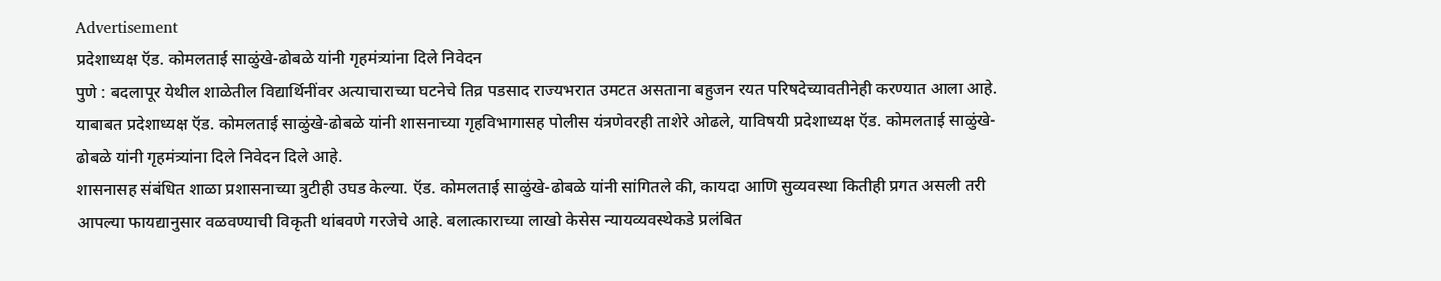Advertisement
प्रदेशाध्यक्ष ऍड. कोमलताई साळुंखे-ढोबळे यांनी गृहमंत्र्यांना दिले निवेदन
पुणे : बदलापूर येथील शाळेतील विद्यार्थिनींवर अत्याचाराच्या घटनेचे तिव्र पडसाद राज्यभरात उमटत असताना बहुजन रयत परिषदेच्यावतीनेही करण्यात आला आहे. याबाबत प्रदेशाध्यक्ष ऍड. कोमलताई साळुंखे-ढोबळे यांनी शासनाच्या गृहविभागासह पोलीस यंत्रणेवरही ताशेरे ओढले, याविषयी प्रदेशाध्यक्ष ऍड. कोमलताई साळुंखे-ढोबळे यांनी गृहमंत्र्यांना दिले निवेदन दिले आहे.
शासनासह संबंधित शाळा प्रशासनाच्या त्रुटीही उघड केल्या. ऍड. कोमलताई साळुंखे-ढोबळे यांनी सांगितले की, कायदा आणि सुव्यवस्था कितीही प्रगत असली तरी आपल्या फायद्यानुसार वळवण्याची विकृती थांबवणे गरजेचे आहे. बलात्काराच्या लाखो केसेस न्यायव्यवस्थेकडे प्रलंबित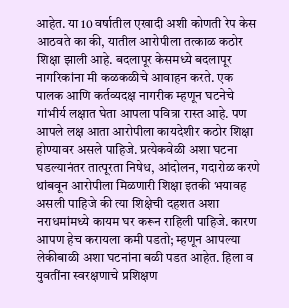आहेत. या 10 वर्षातील एखादी अशी कोणती रेप केस आठवते का की, यातील आरोपीला तत्काळ कठोर शिक्षा झाली आहे. बदलापूर केसमध्ये बदलापूर नागरिकांना मी कळकळीचे आवाहन करते. एक पालक आणि कर्तव्यदक्ष नागरीक म्हणून घटनेचे गांभीर्य लक्षात घेता आपला पवित्रा रास्त आहे. पण आपले लक्ष आता आरोपीला कायदेशीर कठोर शिक्षा होण्यावर असले पाहिजे. प्रत्येकवेळी अशा घटना घडल्यानंतर तात्पूरता निषेध, आंदोलन, गदारोळ करणे थांबवून आरोपीला मिळणारी शिक्षा इतकी भयावह असली पाहिजे की त्या शिक्षेची दहशत अशा नराधमांमध्ये कायम घर करून राहिली पाहिजे. कारण आपण हेच करायला कमी पडतो; म्हणून आपल्या लेकीबाळी अशा घटनांना बळी पडत आहेत. हिला व युवतींना स्वरक्षणाचे प्रशिक्षण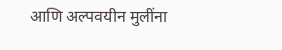आणि अल्पवयीन मुलींना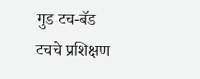गुड टच-बॅड टचचे प्रशिक्षण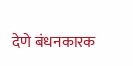देणे बंधनकारक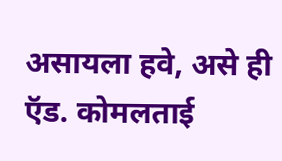असायला हवे, असे ही ऍड. कोमलताई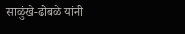साळुंखे-ढोबळे यांनी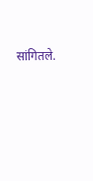सांगितले.